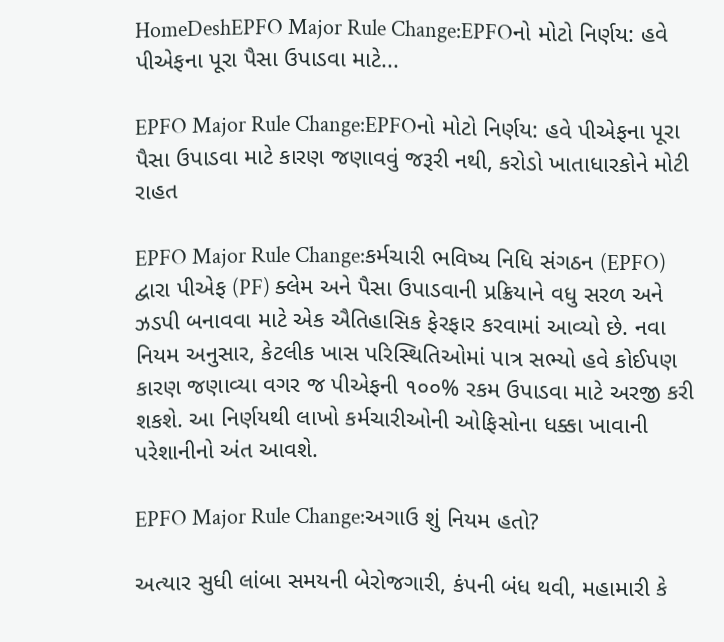HomeDeshEPFO Major Rule Change:EPFOનો મોટો નિર્ણય: હવે પીએફના પૂરા પૈસા ઉપાડવા માટે...

EPFO Major Rule Change:EPFOનો મોટો નિર્ણય: હવે પીએફના પૂરા પૈસા ઉપાડવા માટે કારણ જણાવવું જરૂરી નથી, કરોડો ખાતાધારકોને મોટી રાહત

EPFO Major Rule Change:કર્મચારી ભવિષ્ય નિધિ સંગઠન (EPFO) દ્વારા પીએફ (PF) ક્લેમ અને પૈસા ઉપાડવાની પ્રક્રિયાને વધુ સરળ અને ઝડપી બનાવવા માટે એક ઐતિહાસિક ફેરફાર કરવામાં આવ્યો છે. નવા નિયમ અનુસાર, કેટલીક ખાસ પરિસ્થિતિઓમાં પાત્ર સભ્યો હવે કોઈપણ કારણ જણાવ્યા વગર જ પીએફની ૧૦૦% રકમ ઉપાડવા માટે અરજી કરી શકશે. આ નિર્ણયથી લાખો કર્મચારીઓની ઓફિસોના ધક્કા ખાવાની પરેશાનીનો અંત આવશે.

EPFO Major Rule Change:અગાઉ શું નિયમ હતો?

અત્યાર સુધી લાંબા સમયની બેરોજગારી, કંપની બંધ થવી, મહામારી કે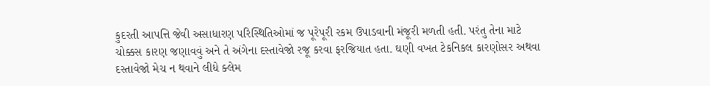કુદરતી આપત્તિ જેવી અસાધારણ પરિસ્થિતિઓમાં જ પૂરેપૂરી રકમ ઉપાડવાની મંજૂરી મળતી હતી. પરંતુ તેના માટે ચોક્કસ કારણ જણાવવું અને તે અંગેના દસ્તાવેજો રજૂ કરવા ફરજિયાત હતા. ઘણી વખત ટેકનિકલ કારણોસર અથવા દસ્તાવેજો મેચ ન થવાને લીધે ક્લેમ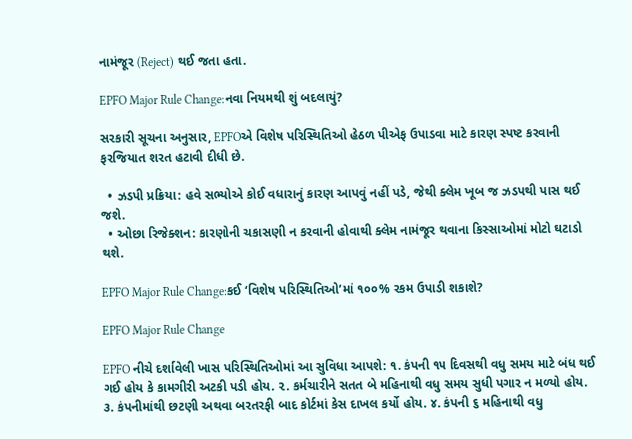નામંજૂર (Reject) થઈ જતા હતા.

EPFO Major Rule Change:નવા નિયમથી શું બદલાયું?

સરકારી સૂચના અનુસાર, EPFOએ વિશેષ પરિસ્થિતિઓ હેઠળ પીએફ ઉપાડવા માટે કારણ સ્પષ્ટ કરવાની ફરજિયાત શરત હટાવી દીધી છે.

  • ઝડપી પ્રક્રિયા: હવે સભ્યોએ કોઈ વધારાનું કારણ આપવું નહીં પડે, જેથી ક્લેમ ખૂબ જ ઝડપથી પાસ થઈ જશે.
  • ઓછા રિજેક્શન: કારણોની ચકાસણી ન કરવાની હોવાથી ક્લેમ નામંજૂર થવાના કિસ્સાઓમાં મોટો ઘટાડો થશે.

EPFO Major Rule Change:કઈ ‘વિશેષ પરિસ્થિતિઓ’માં ૧૦૦% રકમ ઉપાડી શકાશે?

EPFO Major Rule Change

EPFO નીચે દર્શાવેલી ખાસ પરિસ્થિતિઓમાં આ સુવિધા આપશે: ૧. કંપની ૧૫ દિવસથી વધુ સમય માટે બંધ થઈ ગઈ હોય કે કામગીરી અટકી પડી હોય. ૨. કર્મચારીને સતત બે મહિનાથી વધુ સમય સુધી પગાર ન મળ્યો હોય. ૩. કંપનીમાંથી છટણી અથવા બરતરફી બાદ કોર્ટમાં કેસ દાખલ કર્યો હોય. ૪. કંપની ૬ મહિનાથી વધુ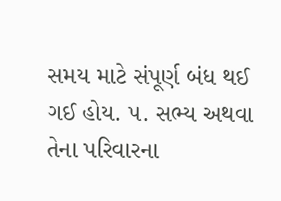સમય માટે સંપૂર્ણ બંધ થઈ ગઈ હોય. ૫. સભ્ય અથવા તેના પરિવારના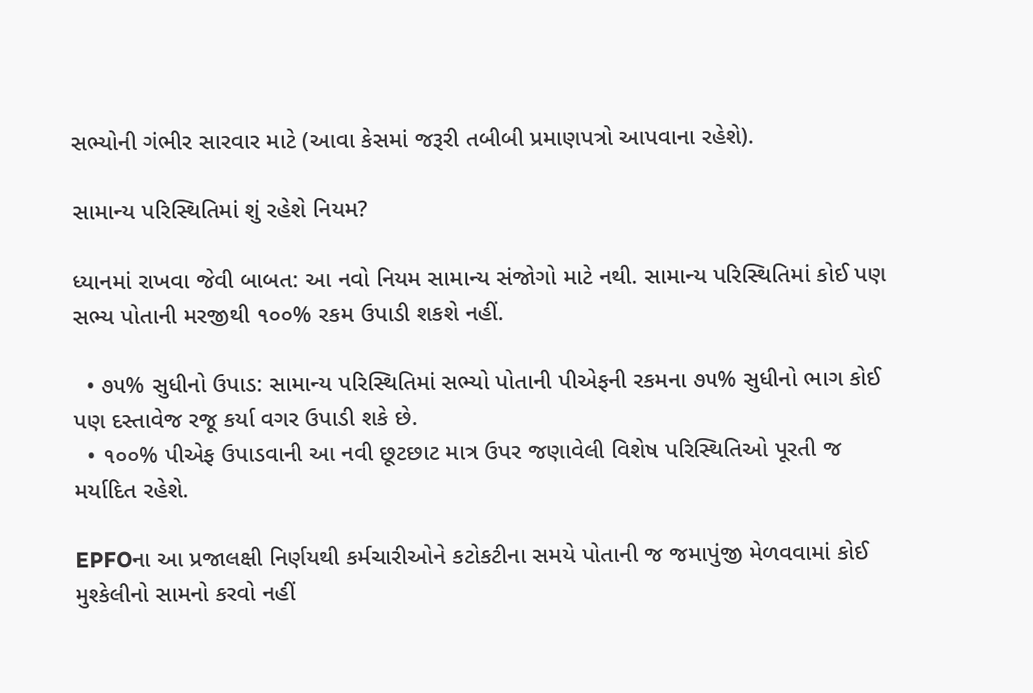સભ્યોની ગંભીર સારવાર માટે (આવા કેસમાં જરૂરી તબીબી પ્રમાણપત્રો આપવાના રહેશે).

સામાન્ય પરિસ્થિતિમાં શું રહેશે નિયમ?

ધ્યાનમાં રાખવા જેવી બાબત: આ નવો નિયમ સામાન્ય સંજોગો માટે નથી. સામાન્ય પરિસ્થિતિમાં કોઈ પણ સભ્ય પોતાની મરજીથી ૧૦૦% રકમ ઉપાડી શકશે નહીં.

  • ૭૫% સુધીનો ઉપાડ: સામાન્ય પરિસ્થિતિમાં સભ્યો પોતાની પીએફની રકમના ૭૫% સુધીનો ભાગ કોઈ પણ દસ્તાવેજ રજૂ કર્યા વગર ઉપાડી શકે છે.
  • ૧૦૦% પીએફ ઉપાડવાની આ નવી છૂટછાટ માત્ર ઉપર જણાવેલી વિશેષ પરિસ્થિતિઓ પૂરતી જ મર્યાદિત રહેશે.

EPFOના આ પ્રજાલક્ષી નિર્ણયથી કર્મચારીઓને કટોકટીના સમયે પોતાની જ જમાપુંજી મેળવવામાં કોઈ મુશ્કેલીનો સામનો કરવો નહીં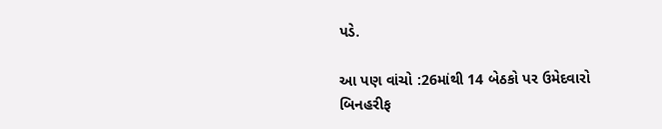પડે.

આ પણ વાંચો :26માંથી 14 બેઠકો પર ઉમેદવારો બિનહરીફ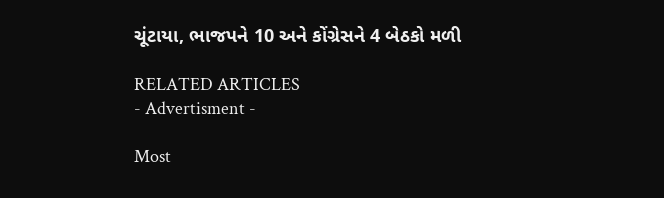ચૂંટાયા, ભાજપને 10 અને કોંગ્રેસને 4 બેઠકો મળી

RELATED ARTICLES
- Advertisment -

Most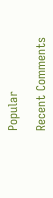Popular

Recent Comments